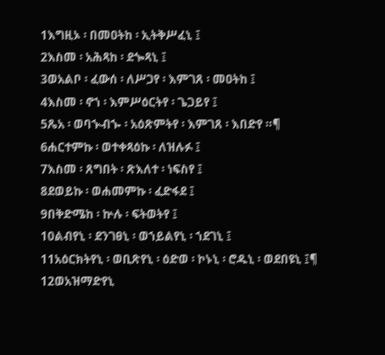1እግዚኦ ፡ በመዐትከ ፡ ኢትቅሥፈኒ ፤
2እስመ ፡ አሕጻከ ፡ ደጐጻኒ ፤
3ወአልቦ ፡ ፈውሰ ፡ ለሥጋየ ፡ እምገጸ ፡ መዐትከ ፤
4እስመ ፡ ኖኀ ፡ እምሥዕርትየ ፡ ጌጋይየ ፤
5ጼአ ፡ ወባኍብኈ ፡ አዕጽምትየ ፡ እምገጸ ፡ እበድየ ።¶
6ሐርተምኩ ፡ ወተቀጻዕኩ ፡ ለዝሉፉ ፤
7እስመ ፡ ጸግበት ፡ ጽእለተ ፡ ነፍስየ ፤
8ደወይኩ ፡ ወሐመምኩ ፡ ፈድፋደ ፤
9በቅድሜከ ፡ ኵሉ ፡ ፍትወትየ ፤
10ልብየኒ ፡ ደንገፀኒ ፡ ወኀይልየኒ ፡ ኀደገኒ ፤
11አዕርክትየኒ ፡ ወቢጽየኒ ፡ ዕድወ ፡ ኮኑኒ ፡ ሮዱኒ ፡ ወደበዩኒ ፤¶
12ወአዝማድየኒ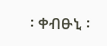፡ ቀብፁኒ ፡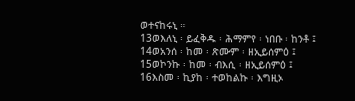ወተናከሩኒ ።
13ወእለኒ ፡ ይፈቅዱ ፡ ሕማምየ ፡ ነበቡ ፡ ከንቶ ፤
14ወአንሰ ፡ ከመ ፡ ጽሙም ፡ ዘኢይሰምዕ ፤
15ወኮንኩ ፡ ከመ ፡ ብእሲ ፡ ዘኢይሰምዕ ፤
16እስመ ፡ ኪያከ ፡ ተወከልኩ ፡ እግዚኦ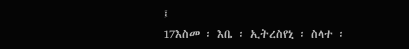፤
17እስመ ፡ እቤ ፡ ኢትረስየኒ ፡ ስላተ ፡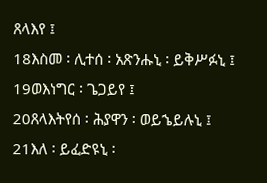ጸላእየ ፤
18እስመ ፡ ሊተሰ ፡ አጽንሑኒ ፡ ይቅሥፉኒ ፤
19ወእነግር ፡ ጌጋይየ ፤
20ጸላእትየሰ ፡ ሕያዋን ፡ ወይኄይሉኒ ፤
21እለ ፡ ይፈድዩኒ ፡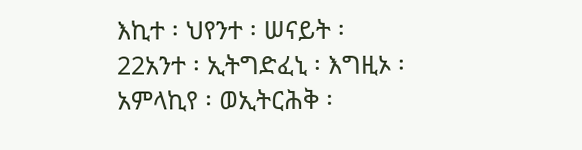እኪተ ፡ ህየንተ ፡ ሠናይት ፡
22አንተ ፡ ኢትግድፈኒ ፡ እግዚኦ ፡ አምላኪየ ፡ ወኢትርሕቅ ፡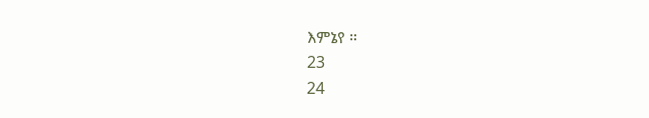እምኔየ ።
23
24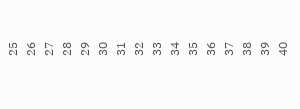25
26
27
28
29
30
31
32
33
34
35
36
37
38
39
40